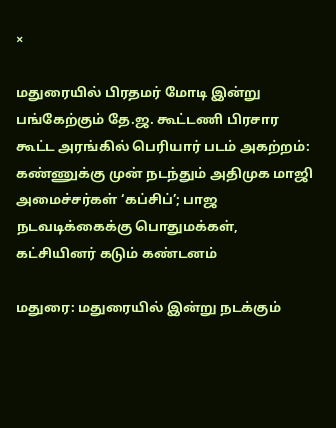×

மதுரையில் பிரதமர் மோடி இன்று பங்கேற்கும் தே.ஜ. கூட்டணி பிரசார கூட்ட அரங்கில் பெரியார் படம் அகற்றம்: கண்ணுக்கு முன் நடந்தும் அதிமுக மாஜி அமைச்சர்கள் ‘கப்சிப்’; பாஜ நடவடிக்கைக்கு பொதுமக்கள், கட்சியினர் கடும் கண்டனம்

மதுரை: மதுரையில் இன்று நடக்கும்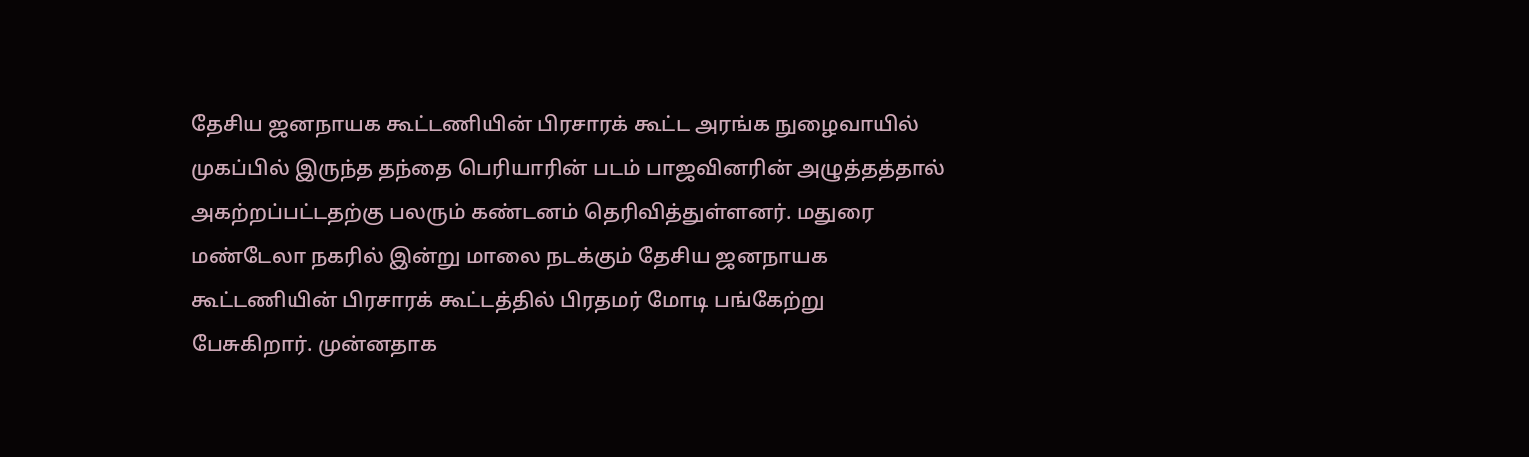தேசிய ஜனநாயக கூட்டணியின் பிரசாரக் கூட்ட அரங்க நுழைவாயில் முகப்பில் இருந்த தந்தை பெரியாரின் படம் பாஜவினரின் அழுத்தத்தால் அகற்றப்பட்டதற்கு பலரும் கண்டனம் தெரிவித்துள்ளனர். மதுரை மண்டேலா நகரில் இன்று மாலை நடக்கும் தேசிய ஜனநாயக கூட்டணியின் பிரசாரக் கூட்டத்தில் பிரதமர் மோடி பங்கேற்று பேசுகிறார். முன்னதாக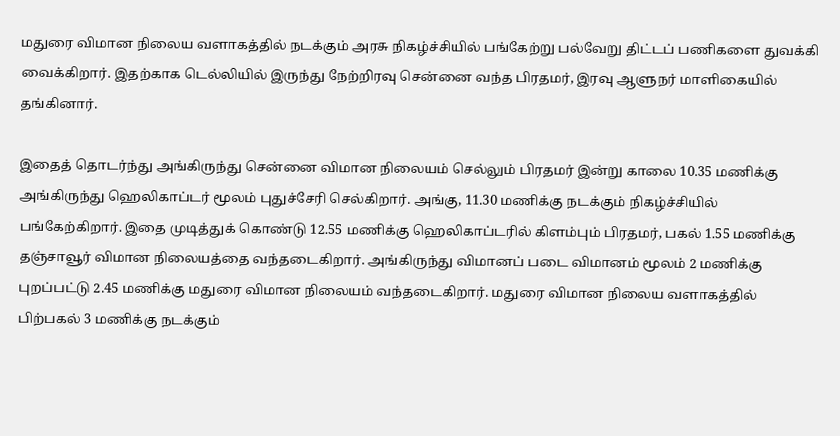மதுரை விமான நிலைய வளாகத்தில் நடக்கும் அரசு நிகழ்ச்சியில் பங்கேற்று பல்வேறு திட்டப் பணிகளை துவக்கி வைக்கிறார். இதற்காக டெல்லியில் இருந்து நேற்றிரவு சென்னை வந்த பிரதமர், இரவு ஆளுநர் மாளிகையில் தங்கினார்.

இதைத் தொடர்ந்து அங்கிருந்து சென்னை விமான நிலையம் செல்லும் பிரதமர் இன்று காலை 10.35 மணிக்கு அங்கிருந்து ஹெலிகாப்டர் மூலம் புதுச்சேரி செல்கிறார். அங்கு, 11.30 மணிக்கு நடக்கும் நிகழ்ச்சியில் பங்கேற்கிறார். இதை முடித்துக் கொண்டு 12.55 மணிக்கு ஹெலிகாப்டரில் கிளம்பும் பிரதமர், பகல் 1.55 மணிக்கு தஞ்சாவூர் விமான நிலையத்தை வந்தடைகிறார். அங்கிருந்து விமானப் படை விமானம் மூலம் 2 மணிக்கு புறப்பட்டு 2.45 மணிக்கு மதுரை விமான நிலையம் வந்தடைகிறார். மதுரை விமான நிலைய வளாகத்தில் பிற்பகல் 3 மணிக்கு நடக்கும்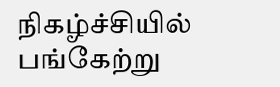நிகழ்ச்சியில் பங்கேற்று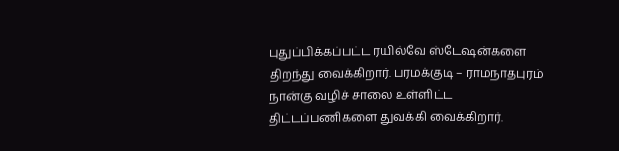புதுப்பிக்கப்பட்ட ரயில்வே ஸ்டேஷன்களை திறந்து வைக்கிறார். பரமக்குடி – ராமநாதபுரம் நான்கு வழிச் சாலை உள்ளிட்ட திட்டப்பணிகளை துவக்கி வைக்கிறார்.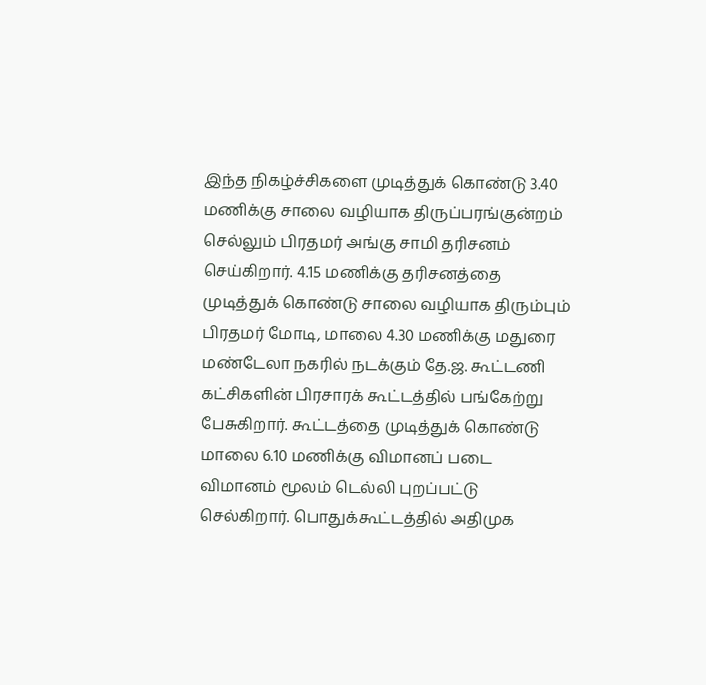இந்த நிகழ்ச்சிகளை முடித்துக் கொண்டு 3.40 மணிக்கு சாலை வழியாக திருப்பரங்குன்றம் செல்லும் பிரதமர் அங்கு சாமி தரிசனம் செய்கிறார். 4.15 மணிக்கு தரிசனத்தை முடித்துக் கொண்டு சாலை வழியாக திரும்பும் பிரதமர் மோடி, மாலை 4.30 மணிக்கு மதுரை மண்டேலா நகரில் நடக்கும் தே.ஜ. கூட்டணி கட்சிகளின் பிரசாரக் கூட்டத்தில் பங்கேற்று பேசுகிறார். கூட்டத்தை முடித்துக் கொண்டு மாலை 6.10 மணிக்கு விமானப் படை விமானம் மூலம் டெல்லி புறப்பட்டு செல்கிறார். பொதுக்கூட்டத்தில் அதிமுக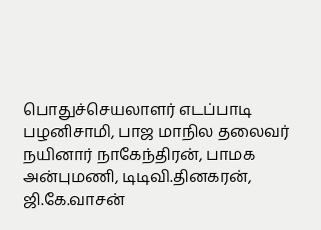பொதுச்செயலாளர் எடப்பாடி பழனிசாமி, பாஜ மாநில தலைவர் நயினார் நாகேந்திரன், பாமக அன்புமணி, டிடிவி.தினகரன், ஜி.கே.வாசன்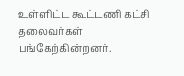உள்ளிட்ட கூட்டணி கட்சி தலைவர்கள் பங்கேற்கின்றனர்.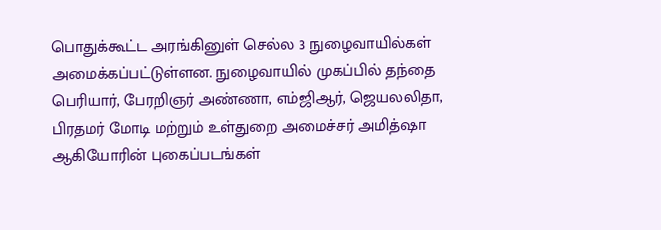பொதுக்கூட்ட அரங்கினுள் செல்ல 3 நுழைவாயில்கள் அமைக்கப்பட்டுள்ளன. நுழைவாயில் முகப்பில் தந்தை பெரியார், பேரறிஞர் அண்ணா, எம்ஜிஆர், ஜெயலலிதா, பிரதமர் மோடி மற்றும் உள்துறை அமைச்சர் அமித்ஷா ஆகியோரின் புகைப்படங்கள்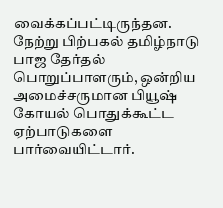வைக்கப்பட்டிருந்தன. நேற்று பிற்பகல் தமிழ்நாடு பாஜ தேர்தல் பொறுப்பாளரும், ஒன்றிய அமைச்சருமான பியூஷ் கோயல் பொதுக்கூட்ட ஏற்பாடுகளை பார்வையிட்டார்.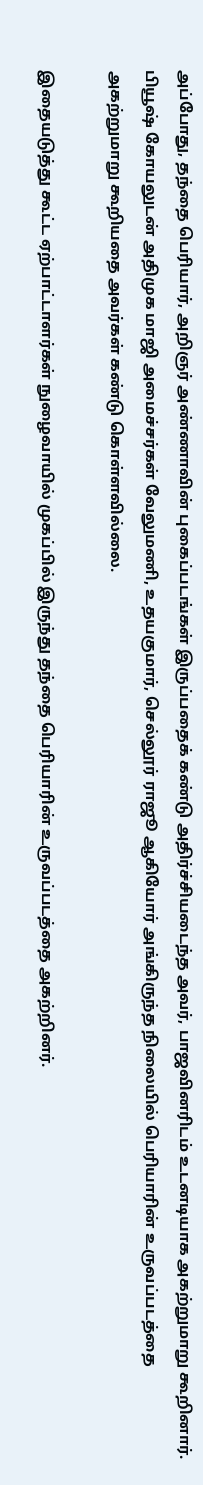அப்போது, தந்தை பெரியார், அறிஞர் அண்ணாவின் புகைப்படங்கள் இருப்பதைக் கண்டு அதிர்ச்சியடைந்த அவர், பாஜவினரிடம் உடனடியாக அகற்றுமாறு கூறினார். பியூஷ் கோயலுடன் அதிமுக மாஜி அமைச்சர்கள் வேலுமணி, உதயகுமார், செல்லூர் ராஜூ ஆகியோர் அங்கிருந்த நிலையில் பெரியாரின் உருவப்படத்தை அகற்றுமாறு கூறியதை அவர்கள் கண்டு கொள்ளவில்லை.

இதையடுத்து கூட்ட ஏற்பாட்டாளர்கள் நுழைவாயில் முகப்பில் இருந்து தந்தை பெரியாரின் உருவப்படத்தை அகற்றினர்.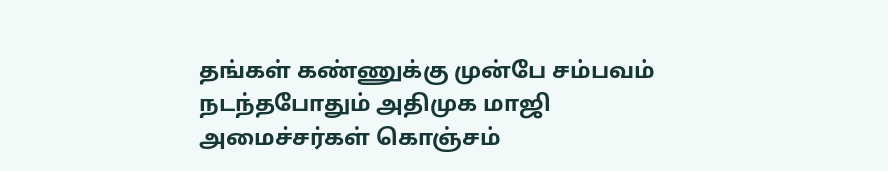தங்கள் கண்ணுக்கு முன்பே சம்பவம் நடந்தபோதும் அதிமுக மாஜி அமைச்சர்கள் கொஞ்சம்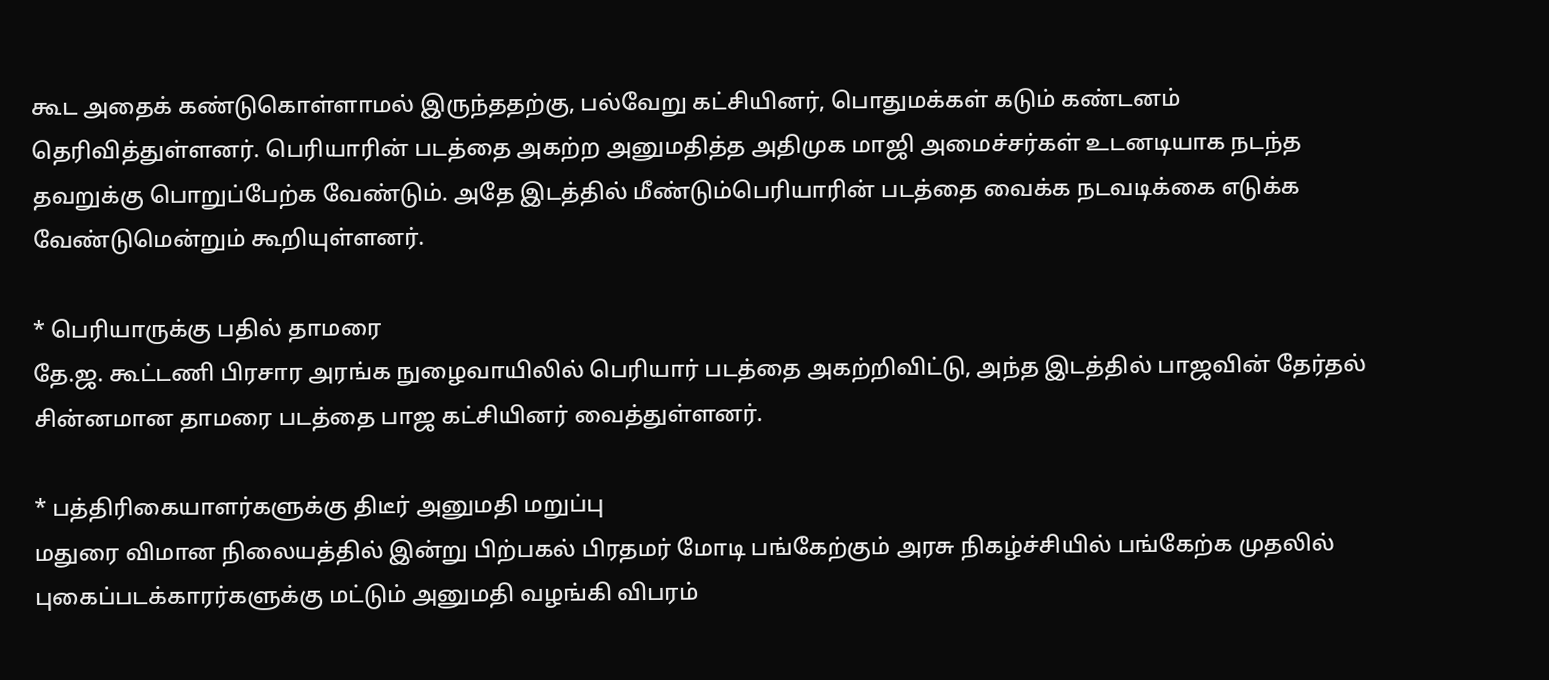கூட அதைக் கண்டுகொள்ளாமல் இருந்ததற்கு, பல்வேறு கட்சியினர், பொதுமக்கள் கடும் கண்டனம் தெரிவித்துள்ளனர். பெரியாரின் படத்தை அகற்ற அனுமதித்த அதிமுக மாஜி அமைச்சர்கள் உடனடியாக நடந்த தவறுக்கு பொறுப்பேற்க வேண்டும். அதே இடத்தில் மீண்டும்பெரியாரின் படத்தை வைக்க நடவடிக்கை எடுக்க வேண்டுமென்றும் கூறியுள்ளனர்.

* பெரியாருக்கு பதில் தாமரை
தே.ஜ. கூட்டணி பிரசார அரங்க நுழைவாயிலில் பெரியார் படத்தை அகற்றிவிட்டு, அந்த இடத்தில் பாஜவின் தேர்தல் சின்னமான தாமரை படத்தை பாஜ கட்சியினர் வைத்துள்ளனர்.

* பத்திரிகையாளர்களுக்கு திடீர் அனுமதி மறுப்பு
மதுரை விமான நிலையத்தில் இன்று பிற்பகல் பிரதமர் மோடி பங்கேற்கும் அரசு நிகழ்ச்சியில் பங்கேற்க முதலில் புகைப்படக்காரர்களுக்கு மட்டும் அனுமதி வழங்கி விபரம்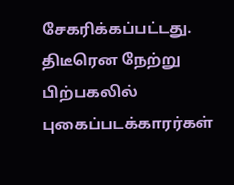சேகரிக்கப்பட்டது. திடீரென நேற்று பிற்பகலில் புகைப்படக்காரர்கள்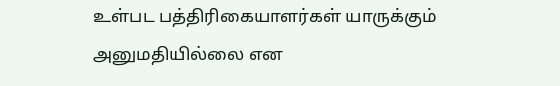உள்பட பத்திரிகையாளர்கள் யாருக்கும் அனுமதியில்லை என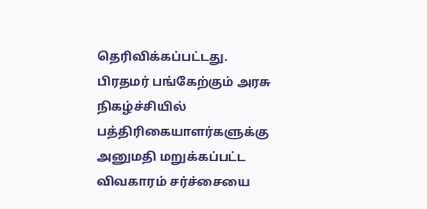தெரிவிக்கப்பட்டது. பிரதமர் பங்கேற்கும் அரசு நிகழ்ச்சியில் பத்திரிகையாளர்களுக்கு அனுமதி மறுக்கப்பட்ட விவகாரம் சர்ச்சையை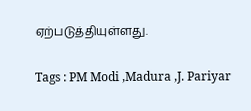ஏற்படுத்தியுள்ளது.

Tags : PM Modi ,Madura ,J. Pariyar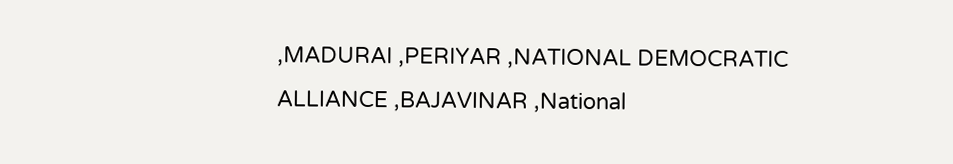,MADURAI ,PERIYAR ,NATIONAL DEMOCRATIC ALLIANCE ,BAJAVINAR ,National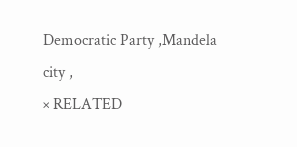Democratic Party ,Mandela city ,
× RELATED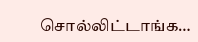சொல்லிட்டாங்க…